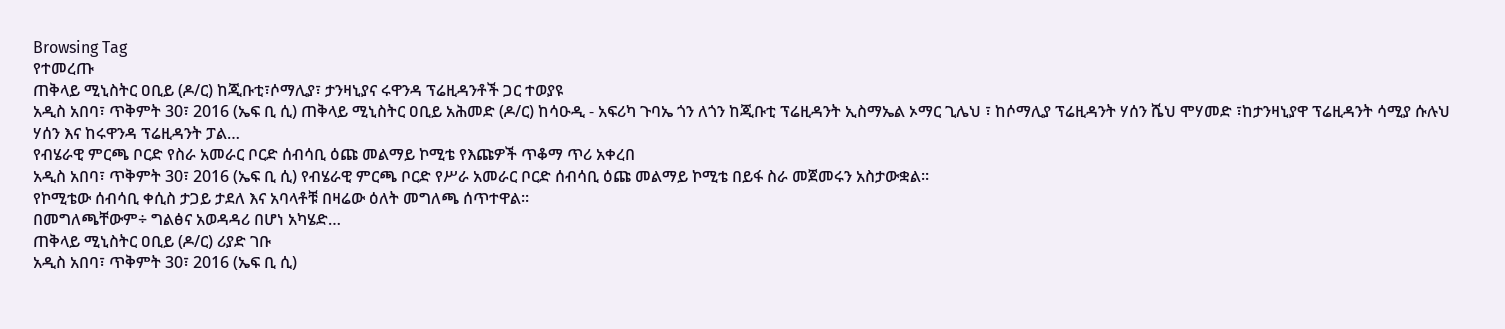Browsing Tag
የተመረጡ
ጠቅላይ ሚኒስትር ዐቢይ (ዶ/ር) ከጂቡቲ፣ሶማሊያ፣ ታንዛኒያና ሩዋንዳ ፕሬዚዳንቶች ጋር ተወያዩ
አዲስ አበባ፣ ጥቅምት 30፣ 2016 (ኤፍ ቢ ሲ) ጠቅላይ ሚኒስትር ዐቢይ አሕመድ (ዶ/ር) ከሳዑዲ - አፍሪካ ጉባኤ ጎን ለጎን ከጂቡቲ ፕሬዚዳንት ኢስማኤል ኦማር ጊሌህ ፣ ከሶማሊያ ፕሬዚዳንት ሃሰን ሼህ ሞሃመድ ፣ከታንዛኒያዋ ፕሬዚዳንት ሳሚያ ሱሉህ ሃሰን እና ከሩዋንዳ ፕሬዚዳንት ፓል…
የብሄራዊ ምርጫ ቦርድ የስራ አመራር ቦርድ ሰብሳቢ ዕጩ መልማይ ኮሚቴ የእጩዎች ጥቆማ ጥሪ አቀረበ
አዲስ አበባ፣ ጥቅምት 30፣ 2016 (ኤፍ ቢ ሲ) የብሄራዊ ምርጫ ቦርድ የሥራ አመራር ቦርድ ሰብሳቢ ዕጩ መልማይ ኮሚቴ በይፋ ስራ መጀመሩን አስታውቋል፡፡
የኮሚቴው ሰብሳቢ ቀሲስ ታጋይ ታደለ እና አባላቶቹ በዛሬው ዕለት መግለጫ ሰጥተዋል፡፡
በመግለጫቸውም÷ ግልፅና አወዳዳሪ በሆነ አካሄድ…
ጠቅላይ ሚኒስትር ዐቢይ (ዶ/ር) ሪያድ ገቡ
አዲስ አበባ፣ ጥቅምት 30፣ 2016 (ኤፍ ቢ ሲ)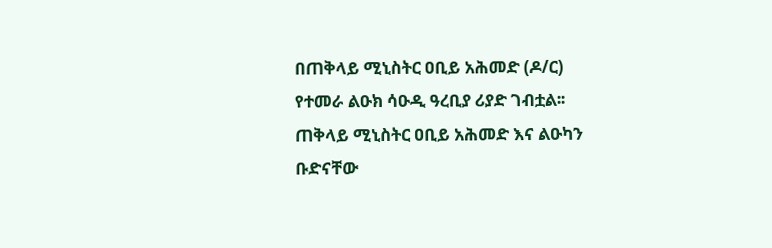በጠቅላይ ሚኒስትር ዐቢይ አሕመድ (ዶ/ር) የተመራ ልዑክ ሳዑዲ ዓረቢያ ሪያድ ገብቷል፡፡
ጠቅላይ ሚኒስትር ዐቢይ አሕመድ እና ልዑካን ቡድናቸው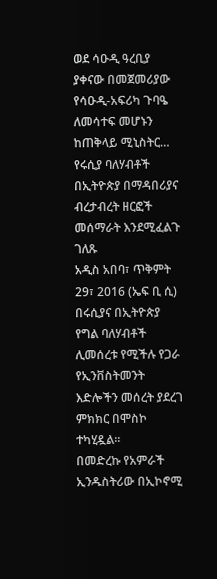ወደ ሳዑዲ ዓረቢያ ያቀናው በመጀመሪያው የሳዑዲ-አፍሪካ ጉባዔ ለመሳተፍ መሆኑን ከጠቅላይ ሚኒስትር…
የሩሲያ ባለሃብቶች በኢትዮጵያ በማዳበሪያና ብረታብረት ዘርፎች መሰማራት እንደሚፈልጉ ገለጹ
አዲስ አበባ፣ ጥቅምት 29፣ 2016 (ኤፍ ቢ ሲ) በሩሲያና በኢትዮጵያ የግል ባለሃብቶች ሊመሰረቱ የሚችሉ የጋራ የኢንቨስትመንት እድሎችን መሰረት ያደረገ ምክክር በሞስኮ ተካሂዷል፡፡
በመድረኩ የአምራች ኢንዱስትሪው በኢኮኖሚ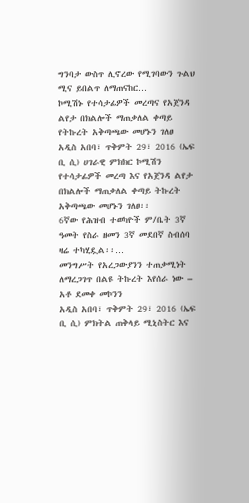ግንባታ ውስጥ ሊኖረው የሚገባውን ጉልህ ሚና ይበልጥ ለማጠናከር…
ኮሚሽኑ የተሳታፊዎች መረጣና የአጀንዳ ልየታ በክልሎች ማጠቃለል ቀጣይ የትኩረት አቅጣጫው መሆኑን ገለፀ
አዲስ አበባ፣ ጥቅምት 29፣ 2016 (ኤፍ ቢ ሲ) ሀገራዊ ምክክር ኮሚሽን የተሳታፊዎች መረጣ እና የአጀንዳ ልየታ በክልሎች ማጠቃለል ቀጣይ ትኩረት አቅጣጫው መሆኑን ገለፀ፡፡
6ኛው የሕዝብ ተወካዮች ም/ቤት 3ኛ ዓመት የስራ ዘመን 3ኛ መደበኛ ስብሰባ ዛሬ ተካሂዷል፡፡…
መንግሥት የአረጋውያንን ተጠቃሚነት ለማረጋገጥ በልዩ ትኩረት እየሰራ ነው – አቶ ደመቀ መኮንን
አዲስ አበባ፣ ጥቅምት 29፣ 2016 (ኤፍ ቢ ሲ) ምክትል ጠቅላይ ሚኒስትር እና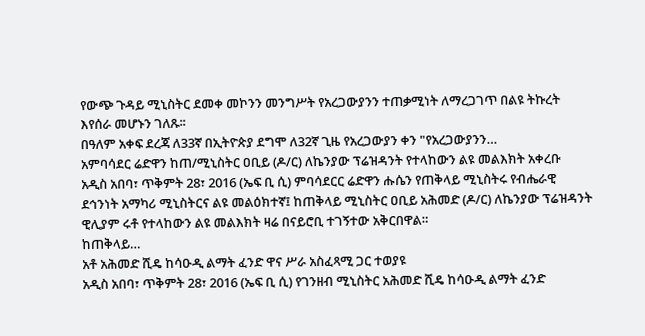የውጭ ጉዳይ ሚኒስትር ደመቀ መኮንን መንግሥት የአረጋውያንን ተጠቃሚነት ለማረጋገጥ በልዩ ትኩረት እየሰራ መሆኑን ገለጹ፡፡
በዓለም አቀፍ ደረጃ ለ33ኛ በኢትዮጵያ ደግሞ ለ32ኛ ጊዜ የአረጋውያን ቀን "የአረጋውያንን…
አምባሳደር ሬድዋን ከጠ/ሚኒስትር ዐቢይ (ዶ/ር) ለኬንያው ፕሬዝዳንት የተላከውን ልዩ መልእክት አቀረቡ
አዲስ አበባ፣ ጥቅምት 28፣ 2016 (ኤፍ ቢ ሲ) ምባሳደርር ሬድዋን ሑሴን የጠቅላይ ሚኒስትሩ የብሔራዊ ደኅንነት አማካሪ ሚኒስትርና ልዩ መልዕክተኛ፤ ከጠቅላይ ሚኒስትር ዐቢይ አሕመድ (ዶ/ር) ለኬንያው ፕሬዝዳንት ዊሊያም ሩቶ የተላከውን ልዩ መልእክት ዛሬ በናይሮቢ ተገኝተው አቅርበዋል።
ከጠቅላይ…
አቶ አሕመድ ሺዴ ከሳዑዲ ልማት ፈንድ ዋና ሥራ አስፈጻሚ ጋር ተወያዩ
አዲስ አበባ፣ ጥቅምት 28፣ 2016 (ኤፍ ቢ ሲ) የገንዘብ ሚኒስትር አሕመድ ሺዴ ከሳዑዲ ልማት ፈንድ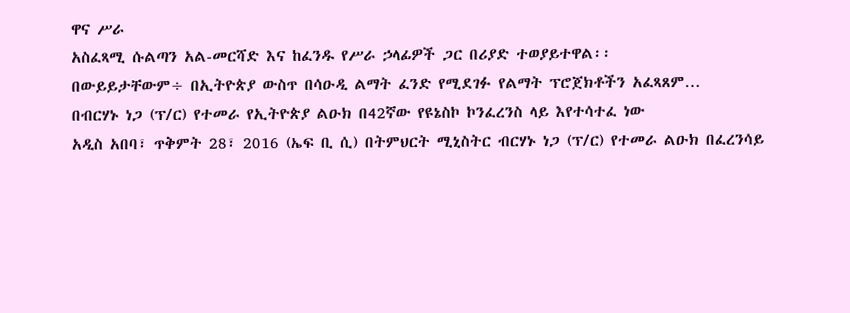ዋና ሥራ
አስፈጻሚ ሱልጣን አል-መርሻድ እና ከፈንዱ የሥራ ኃላፊዎች ጋር በሪያድ ተወያይተዋል፡፡
በውይይታቸውም÷ በኢትዮጵያ ውስጥ በሳዑዲ ልማት ፈንድ የሚደገፉ የልማት ፕሮጀክቶችን አፈጻጸም…
በብርሃኑ ነጋ (ፕ/ር) የተመራ የኢትዮጵያ ልዑክ በ42ኛው የዩኔስኮ ኮንፈረንስ ላይ እየተሳተፈ ነው
አዲስ አበባ፣ ጥቅምት 28፣ 2016 (ኤፍ ቢ ሲ) በትምህርት ሚኒስትር ብርሃኑ ነጋ (ፕ/ር) የተመራ ልዑክ በፈረንሳይ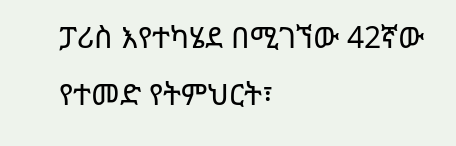ፓሪስ እየተካሄደ በሚገኘው 42ኛው የተመድ የትምህርት፣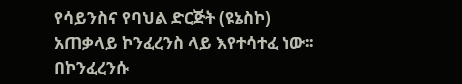የሳይንስና የባህል ድርጅት (ዩኔስኮ) አጠቃላይ ኮንፈረንስ ላይ እየተሳተፈ ነው፡፡
በኮንፈረንሱ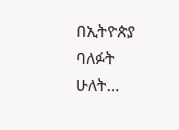በኢትዮጵያ ባለፉት ሁለት…